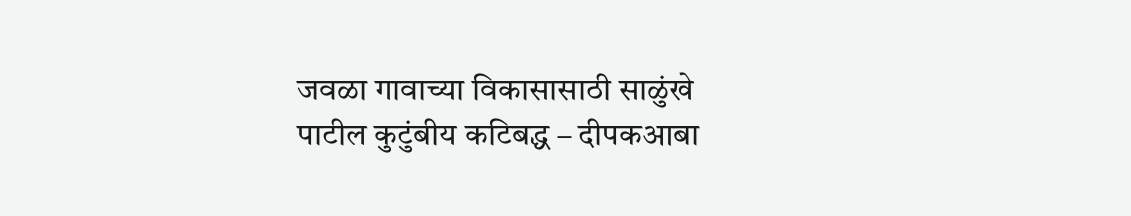जवळा गावाच्या विकासासाठी साळुंखे पाटील कुटुंबीय कटिबद्ध – दीपकआबा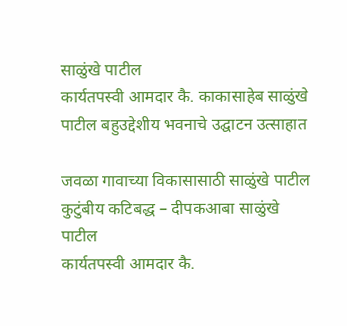साळुंखे पाटील
कार्यतपस्वी आमदार कै. काकासाहेब साळुंखे पाटील बहुउद्देशीय भवनाचे उद्घाटन उत्साहात

जवळा गावाच्या विकासासाठी साळुंखे पाटील कुटुंबीय कटिबद्ध – दीपकआबा साळुंखे पाटील
कार्यतपस्वी आमदार कै.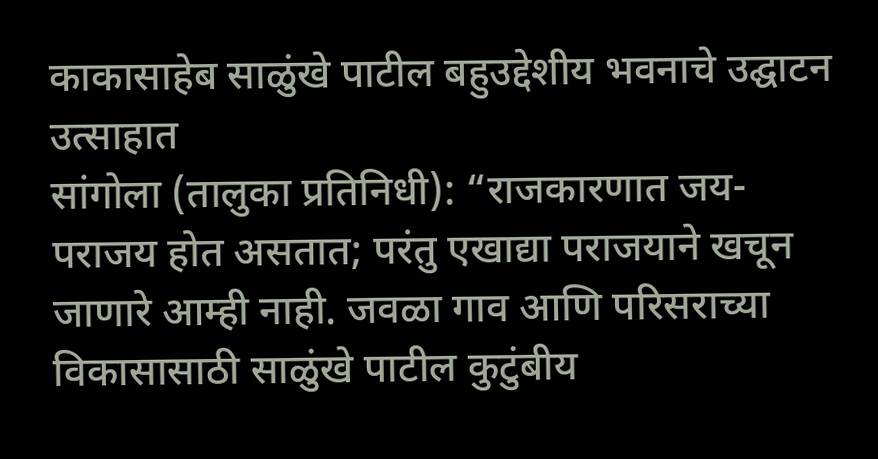काकासाहेब साळुंखे पाटील बहुउद्देशीय भवनाचे उद्घाटन उत्साहात
सांगोला (तालुका प्रतिनिधी): “राजकारणात जय-पराजय होत असतात; परंतु एखाद्या पराजयाने खचून जाणारे आम्ही नाही. जवळा गाव आणि परिसराच्या विकासासाठी साळुंखे पाटील कुटुंबीय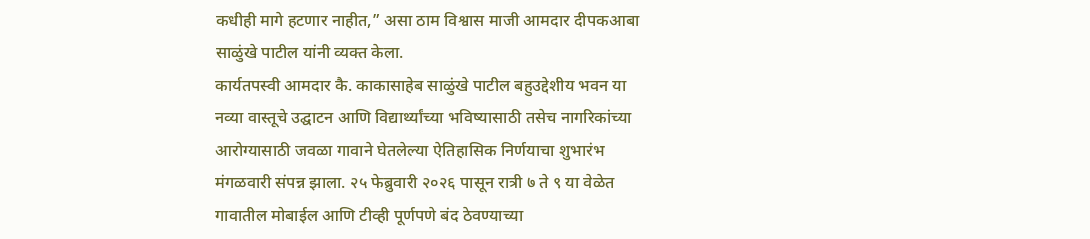कधीही मागे हटणार नाहीत,” असा ठाम विश्वास माजी आमदार दीपकआबा साळुंखे पाटील यांनी व्यक्त केला.
कार्यतपस्वी आमदार कै. काकासाहेब साळुंखे पाटील बहुउद्देशीय भवन या नव्या वास्तूचे उद्घाटन आणि विद्यार्थ्यांच्या भविष्यासाठी तसेच नागरिकांच्या आरोग्यासाठी जवळा गावाने घेतलेल्या ऐतिहासिक निर्णयाचा शुभारंभ मंगळवारी संपन्न झाला. २५ फेब्रुवारी २०२६ पासून रात्री ७ ते ९ या वेळेत गावातील मोबाईल आणि टीव्ही पूर्णपणे बंद ठेवण्याच्या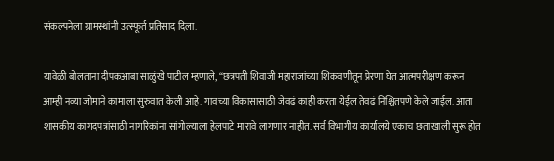संकल्पनेला ग्रामस्थांनी उत्स्फूर्त प्रतिसाद दिला.

यावेळी बोलताना दीपकआबा साळुंखे पाटील म्हणाले, “छत्रपती शिवाजी महाराजांच्या शिकवणीतून प्रेरणा घेत आत्मपरीक्षण करून आम्ही नव्या जोमाने कामाला सुरुवात केली आहे. गावच्या विकासासाठी जेवढं काही करता येईल तेवढं निश्चितपणे केले जाईल. आता शासकीय कागदपत्रांसाठी नागरिकांना सांगोल्याला हेलपाटे मारावे लागणार नाहीत. सर्व विभागीय कार्यालये एकाच छताखाली सुरू होत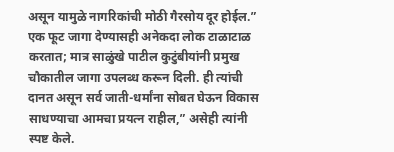असून यामुळे नागरिकांची मोठी गैरसोय दूर होईल.” एक फूट जागा देण्यासही अनेकदा लोक टाळाटाळ करतात; मात्र साळुंखे पाटील कुटुंबीयांनी प्रमुख चौकातील जागा उपलब्ध करून दिली. ही त्यांची दानत असून सर्व जाती-धर्मांना सोबत घेऊन विकास साधण्याचा आमचा प्रयत्न राहील,” असेही त्यांनी स्पष्ट केले.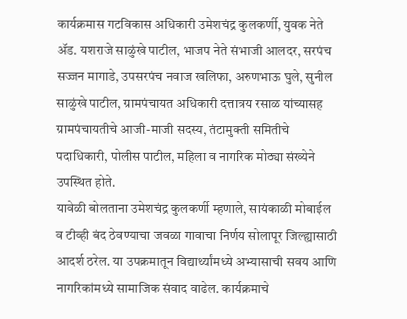कार्यक्रमास गटविकास अधिकारी उमेशचंद्र कुलकर्णी, युवक नेते ॲड. यशराजे साळुंखे पाटील, भाजप नेते संभाजी आलदर, सरपंच सज्जन मागाडे, उपसरपंच नवाज खलिफा, अरुणभाऊ घुले, सुनील साळुंखे पाटील, ग्रामपंचायत अधिकारी दत्तात्रय रसाळ यांच्यासह ग्रामपंचायतीचे आजी-माजी सदस्य, तंटामुक्ती समितीचे पदाधिकारी, पोलीस पाटील, महिला व नागरिक मोठ्या संख्येने उपस्थित होते.
यावेळी बोलताना उमेशचंद्र कुलकर्णी म्हणाले, सायंकाळी मोबाईल व टीव्ही बंद ठेवण्याचा जवळा गावाचा निर्णय सोलापूर जिल्ह्यासाठी आदर्श ठरेल. या उपक्रमातून विद्यार्थ्यांमध्ये अभ्यासाची सवय आणि नागरिकांमध्ये सामाजिक संवाद वाढेल. कार्यक्रमाचे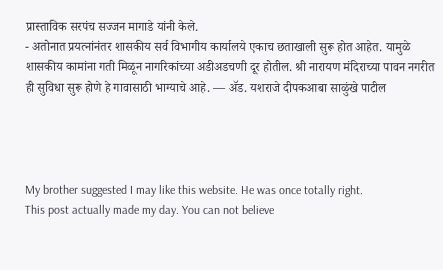प्रास्ताविक सरपंच सज्जन मागाडे यांनी केले.
- अतोनात प्रयत्नांनंतर शासकीय सर्व विभागीय कार्यालये एकाच छताखाली सुरू होत आहेत. यामुळे शासकीय कामांना गती मिळून नागरिकांच्या अडीअडचणी दूर होतील. श्री नारायण मंदिराच्या पावन नगरीत ही सुविधा सुरू होणे हे गावासाठी भाग्याचे आहे. — ॲड. यशराजे दीपकआबा साळुंखे पाटील




My brother suggested I may like this website. He was once totally right.
This post actually made my day. You can not believe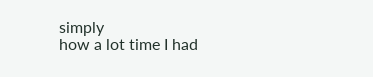simply
how a lot time I had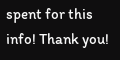spent for this info! Thank you!